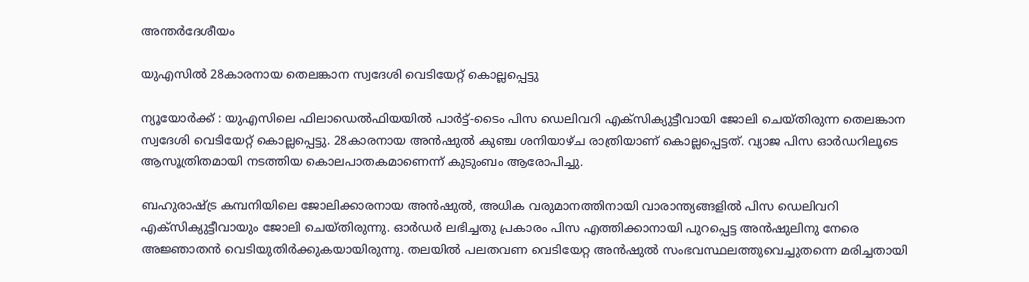അന്തർദേശീയം

യുഎസില്‍ 28കാരനായ തെലങ്കാന സ്വദേശി വെടിയേറ്റ് കൊല്ലപ്പെട്ടു

ന്യൂയോര്‍ക്ക് : യുഎസിലെ ഫിലാഡെല്‍ഫിയയില്‍ പാര്‍ട്ട്-ടൈം പിസ ഡെലിവറി എക്‌സിക്യുട്ടീവായി ജോലി ചെയ്തിരുന്ന തെലങ്കാന സ്വദേശി വെടിയേറ്റ് കൊല്ലപ്പെട്ടു. 28കാരനായ അന്‍ഷുല്‍ കുഞ്ച ശനിയാഴ്ച രാത്രിയാണ് കൊല്ലപ്പെട്ടത്. വ്യാജ പിസ ഓര്‍ഡറിലൂടെ ആസൂത്രിതമായി നടത്തിയ കൊലപാതകമാണെന്ന് കുടുംബം ആരോപിച്ചു.

ബഹുരാഷ്ട്ര കമ്പനിയിലെ ജോലിക്കാരനായ അന്‍ഷുല്‍, അധിക വരുമാനത്തിനായി വാരാന്ത്യങ്ങളില്‍ പിസ ഡെലിവറി എക്‌സിക്യുട്ടീവായും ജോലി ചെയ്തിരുന്നു. ഓര്‍ഡര്‍ ലഭിച്ചതു പ്രകാരം പിസ എത്തിക്കാനായി പുറപ്പെട്ട അന്‍ഷുലിനു നേരെ അജ്ഞാതന്‍ വെടിയുതിര്‍ക്കുകയായിരുന്നു. തലയില്‍ പലതവണ വെടിയേറ്റ അന്‍ഷുല്‍ സംഭവസ്ഥലത്തുവെച്ചുതന്നെ മരിച്ചതായി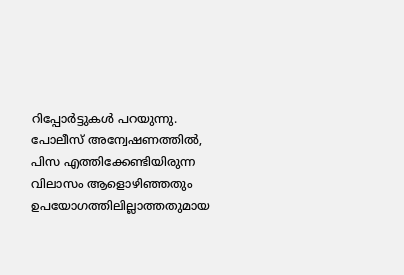റിപ്പോര്‍ട്ടുകള്‍ പറയുന്നു. പോലീസ് അന്വേഷണത്തില്‍, പിസ എത്തിക്കേണ്ടിയിരുന്ന വിലാസം ആളൊഴിഞ്ഞതും ഉപയോഗത്തിലില്ലാത്തതുമായ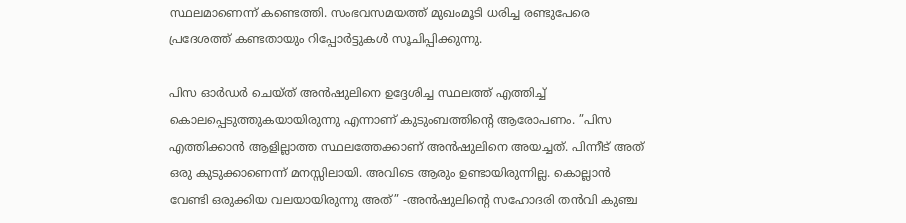സ്ഥലമാണെന്ന് കണ്ടെത്തി. സംഭവസമയത്ത് മുഖംമൂടി ധരിച്ച രണ്ടുപേരെ പ്രദേശത്ത് കണ്ടതായും റിപ്പോര്‍ട്ടുകള്‍ സൂചിപ്പിക്കുന്നു.

പിസ ഓര്‍ഡര്‍ ചെയ്ത് അന്‍ഷുലിനെ ഉദ്ദേശിച്ച സ്ഥലത്ത് എത്തിച്ച് കൊലപ്പെടുത്തുകയായിരുന്നു എന്നാണ് കുടുംബത്തിന്റെ ആരോപണം. ”പിസ എത്തിക്കാന്‍ ആളില്ലാത്ത സ്ഥലത്തേക്കാണ് അന്‍ഷുലിനെ അയച്ചത്. പിന്നീട് അത് ഒരു കുടുക്കാണെന്ന് മനസ്സിലായി. അവിടെ ആരും ഉണ്ടായിരുന്നില്ല. കൊല്ലാന്‍ വേണ്ടി ഒരുക്കിയ വലയായിരുന്നു അത്” -അന്‍ഷുലിന്റെ സഹോദരി തന്‍വി കുഞ്ച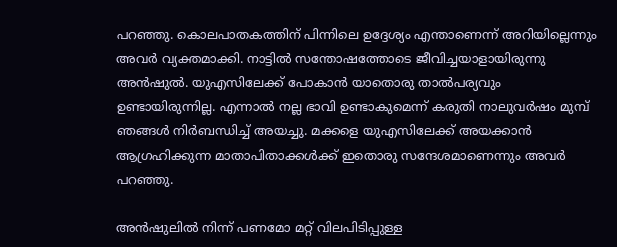പറഞ്ഞു. കൊലപാതകത്തിന് പിന്നിലെ ഉദ്ദേശ്യം എന്താണെന്ന് അറിയില്ലെന്നും അവര്‍ വ്യക്തമാക്കി. നാട്ടില്‍ സന്തോഷത്തോടെ ജീവിച്ചയാളായിരുന്നു അന്‍ഷുല്‍. യുഎസിലേക്ക് പോകാന്‍ യാതൊരു താല്‍പര്യവും ഉണ്ടായിരുന്നില്ല. എന്നാല്‍ നല്ല ഭാവി ഉണ്ടാകുമെന്ന് കരുതി നാലുവര്‍ഷം മുമ്പ് ഞങ്ങള്‍ നിര്‍ബന്ധിച്ച് അയച്ചു. മക്കളെ യുഎസിലേക്ക് അയക്കാന്‍ ആഗ്രഹിക്കുന്ന മാതാപിതാക്കള്‍ക്ക് ഇതൊരു സന്ദേശമാണെന്നും അവര്‍ പറഞ്ഞു.

അന്‍ഷുലില്‍ നിന്ന് പണമോ മറ്റ് വിലപിടിപ്പുള്ള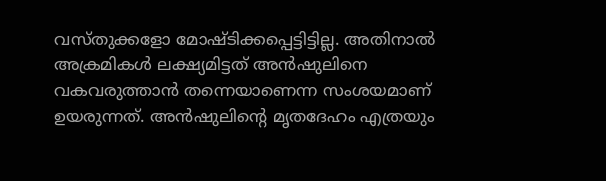വസ്തുക്കളോ മോഷ്ടിക്കപ്പെട്ടിട്ടില്ല. അതിനാല്‍ അക്രമികള്‍ ലക്ഷ്യമിട്ടത് അന്‍ഷുലിനെ വകവരുത്താന്‍ തന്നെയാണെന്ന സംശയമാണ് ഉയരുന്നത്. അന്‍ഷുലിന്റെ മൃതദേഹം എത്രയും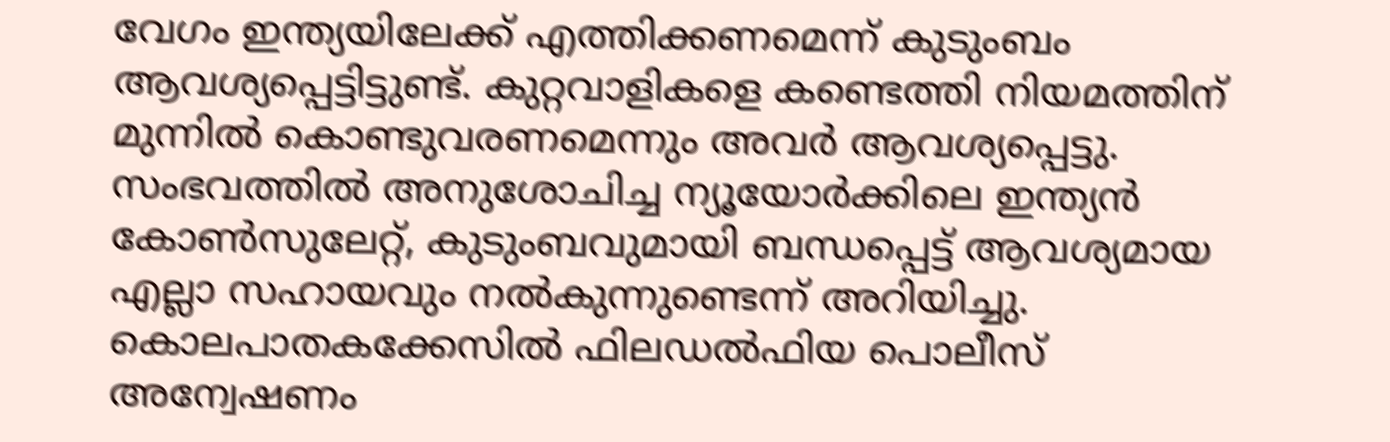വേഗം ഇന്ത്യയിലേക്ക് എത്തിക്കണമെന്ന് കുടുംബം ആവശ്യപ്പെട്ടിട്ടുണ്ട്. കുറ്റവാളികളെ കണ്ടെത്തി നിയമത്തിന് മുന്നില്‍ കൊണ്ടുവരണമെന്നും അവര്‍ ആവശ്യപ്പെട്ടു. സംഭവത്തില്‍ അനുശോചിച്ച ന്യൂയോര്‍ക്കിലെ ഇന്ത്യന്‍ കോണ്‍സുലേറ്റ്, കുടുംബവുമായി ബന്ധപ്പെട്ട് ആവശ്യമായ എല്ലാ സഹായവും നല്‍കുന്നുണ്ടെന്ന് അറിയിച്ചു. കൊലപാതകക്കേസില്‍ ഫിലഡല്‍ഫിയ പൊലീസ് അന്വേഷണം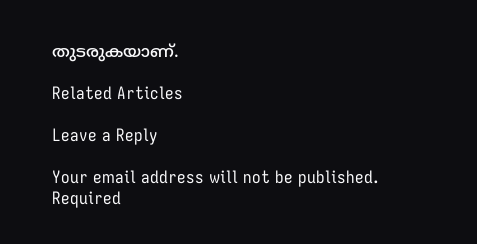തുടരുകയാണ്.

Related Articles

Leave a Reply

Your email address will not be published. Required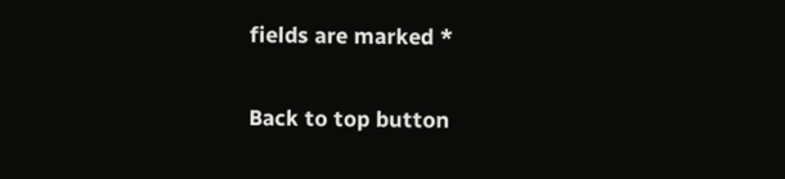fields are marked *

Back to top button